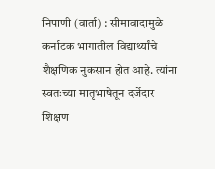निपाणी (वार्ता) : सीमावादामुळे कर्नाटक भागातील विद्यार्थ्यांचे शैक्षणिक नुकसान होत आहे. त्यांना स्वतःच्या मातृभाषेतून दर्जेदार शिक्षण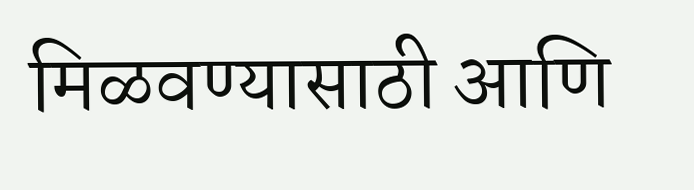मिळवण्यासाठी आणि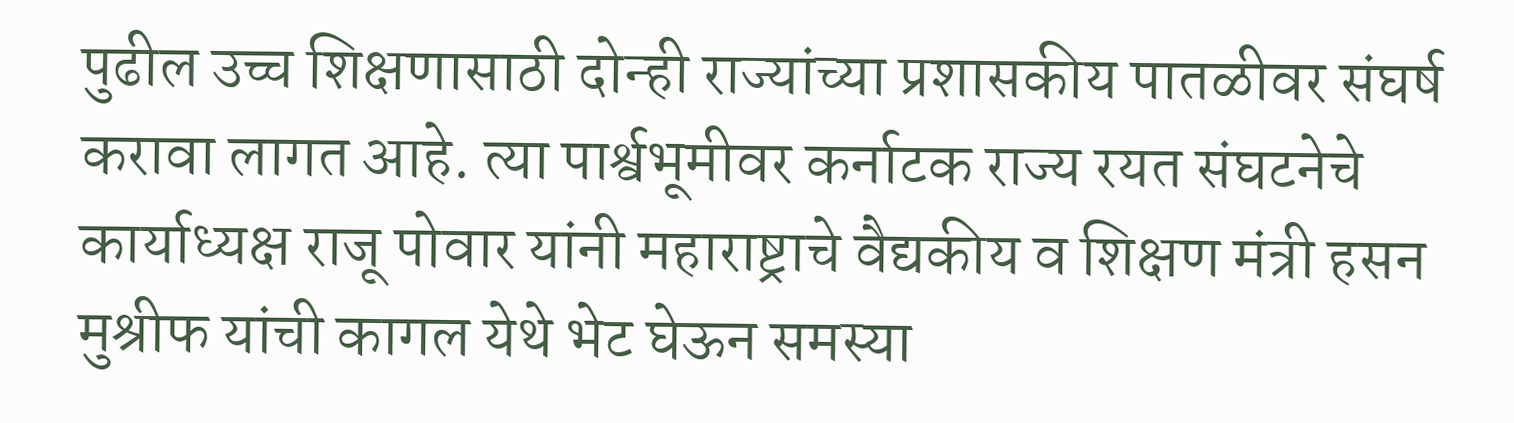पुढील उच्च शिक्षणासाठी दोन्ही राज्यांच्या प्रशासकीय पातळीवर संघर्ष करावा लागत आहे. त्या पार्श्वभूमीवर कर्नाटक राज्य रयत संघटनेचे कार्याध्यक्ष राजू पोवार यांनी महाराष्ट्राचे वैद्यकीय व शिक्षण मंत्री हसन मुश्रीफ यांची कागल येथे भेट घेऊन समस्या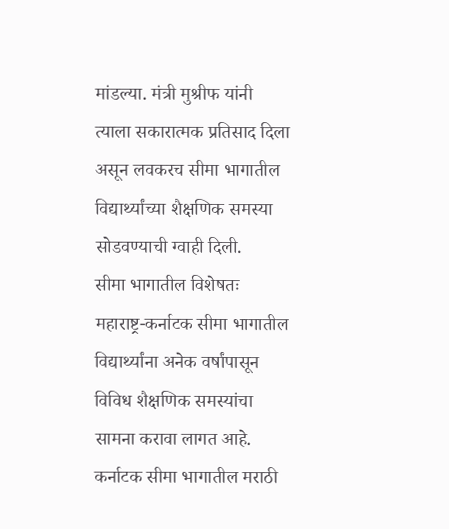मांडल्या. मंत्री मुश्रीफ यांनी त्याला सकारात्मक प्रतिसाद दिला असून लवकरच सीमा भागातील विद्यार्थ्यांच्या शैक्षणिक समस्या सोडवण्याची ग्वाही दिली.
सीमा भागातील विशेषतः महाराष्ट्र-कर्नाटक सीमा भागातील विद्यार्थ्यांना अनेक वर्षांपासून विविध शैक्षणिक समस्यांचा सामना करावा लागत आहे. कर्नाटक सीमा भागातील मराठी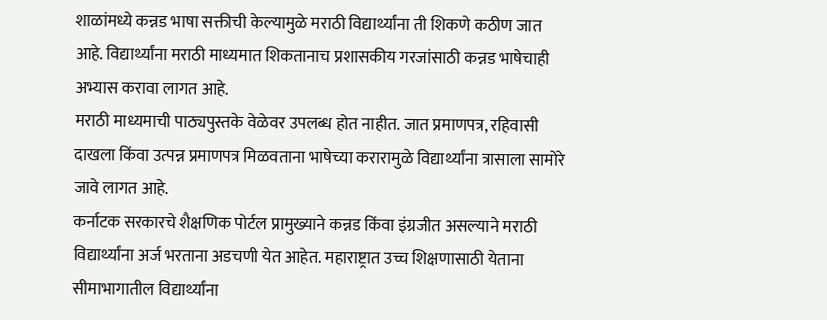शाळांमध्ये कन्नड भाषा सक्तीची केल्यामुळे मराठी विद्यार्थ्यांना ती शिकणे कठीण जात आहे. विद्यार्थ्यांना मराठी माध्यमात शिकतानाच प्रशासकीय गरजांसाठी कन्नड भाषेचाही अभ्यास करावा लागत आहे.
मराठी माध्यमाची पाठ्यपुस्तके वेळेवर उपलब्ध होत नाहीत. जात प्रमाणपत्र, रहिवासी दाखला किंवा उत्पन्न प्रमाणपत्र मिळवताना भाषेच्या करारामुळे विद्यार्थ्यांना त्रासाला सामोरे जावे लागत आहे.
कर्नाटक सरकारचे शैक्षणिक पोर्टल प्रामुख्याने कन्नड किंवा इंग्रजीत असल्याने मराठी विद्यार्थ्यांना अर्ज भरताना अडचणी येत आहेत. महाराष्ट्रात उच्च शिक्षणासाठी येताना सीमाभागातील विद्यार्थ्यांना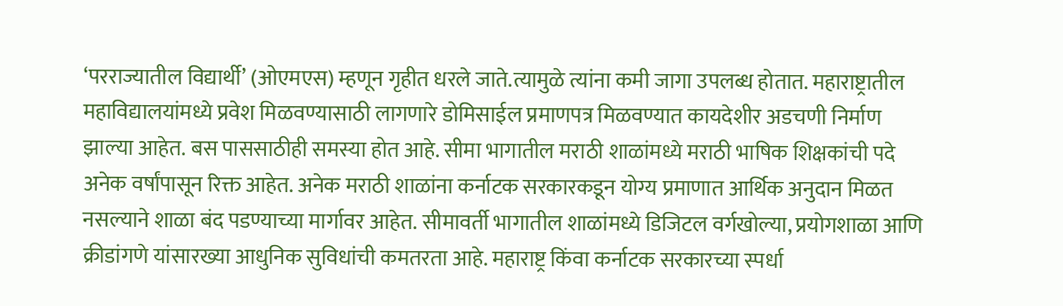‘परराज्यातील विद्यार्थी’ (ओएमएस) म्हणून गृहीत धरले जाते.त्यामुळे त्यांना कमी जागा उपलब्ध होतात. महाराष्ट्रातील महाविद्यालयांमध्ये प्रवेश मिळवण्यासाठी लागणारे डोमिसाईल प्रमाणपत्र मिळवण्यात कायदेशीर अडचणी निर्माण झाल्या आहेत. बस पाससाठीही समस्या होत आहे. सीमा भागातील मराठी शाळांमध्ये मराठी भाषिक शिक्षकांची पदे अनेक वर्षांपासून रिक्त आहेत. अनेक मराठी शाळांना कर्नाटक सरकारकडून योग्य प्रमाणात आर्थिक अनुदान मिळत नसल्याने शाळा बंद पडण्याच्या मार्गावर आहेत. सीमावर्ती भागातील शाळांमध्ये डिजिटल वर्गखोल्या, प्रयोगशाळा आणि क्रीडांगणे यांसारख्या आधुनिक सुविधांची कमतरता आहे. महाराष्ट्र किंवा कर्नाटक सरकारच्या स्पर्धा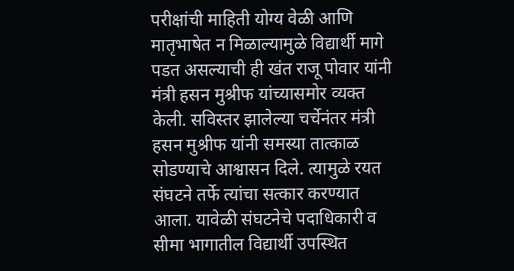परीक्षांची माहिती योग्य वेळी आणि मातृभाषेत न मिळाल्यामुळे विद्यार्थी मागे पडत असल्याची ही खंत राजू पोवार यांनी मंत्री हसन मुश्रीफ यांच्यासमोर व्यक्त केली. सविस्तर झालेल्या चर्चेनंतर मंत्री हसन मुश्रीफ यांनी समस्या तात्काळ सोडण्याचे आश्वासन दिले. त्यामुळे रयत संघटने तर्फे त्यांचा सत्कार करण्यात आला. यावेळी संघटनेचे पदाधिकारी व सीमा भागातील विद्यार्थी उपस्थित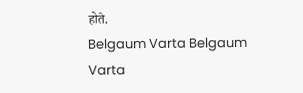होते.
Belgaum Varta Belgaum Varta